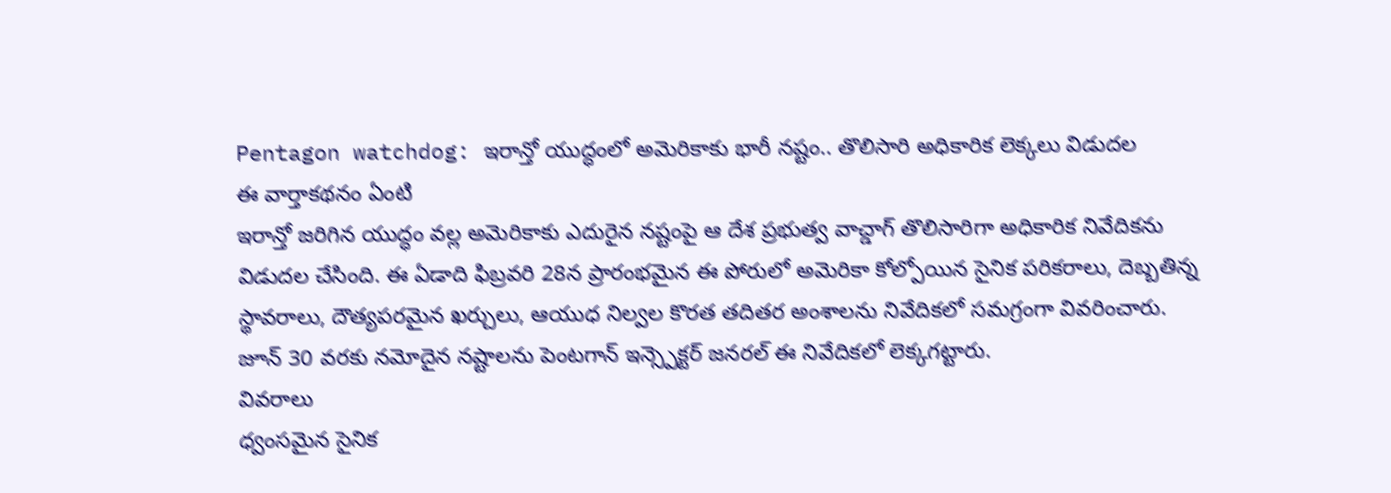Pentagon watchdog: ఇరాన్తో యుద్ధంలో అమెరికాకు భారీ నష్టం.. తొలిసారి అధికారిక లెక్కలు విడుదల
ఈ వార్తాకథనం ఏంటి
ఇరాన్తో జరిగిన యుద్ధం వల్ల అమెరికాకు ఎదురైన నష్టంపై ఆ దేశ ప్రభుత్వ వాచ్డాగ్ తొలిసారిగా అధికారిక నివేదికను విడుదల చేసింది. ఈ ఏడాది ఫిబ్రవరి 28న ప్రారంభమైన ఈ పోరులో అమెరికా కోల్పోయిన సైనిక పరికరాలు, దెబ్బతిన్న స్థావరాలు, దౌత్యపరమైన ఖర్చులు, ఆయుధ నిల్వల కొరత తదితర అంశాలను నివేదికలో సమగ్రంగా వివరించారు. జూన్ 30 వరకు నమోదైన నష్టాలను పెంటగాన్ ఇన్స్పెక్టర్ జనరల్ ఈ నివేదికలో లెక్కగట్టారు.
వివరాలు
ధ్వంసమైన సైనిక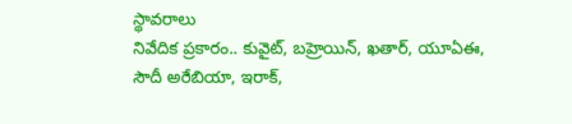స్థావరాలు
నివేదిక ప్రకారం.. కువైట్, బహ్రెయిన్, ఖతార్, యూఏఈ, సౌదీ అరేబియా, ఇరాక్,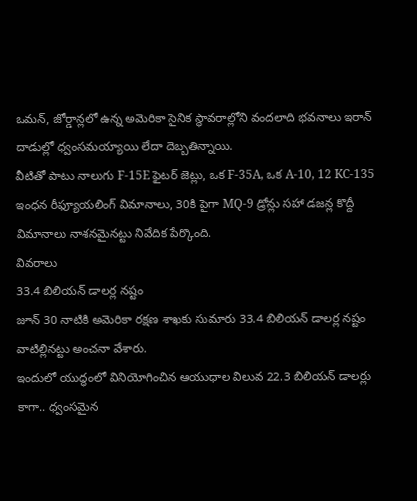ఒమన్, జోర్డాన్లలో ఉన్న అమెరికా సైనిక స్థావరాల్లోని వందలాది భవనాలు ఇరాన్ దాడుల్లో ధ్వంసమయ్యాయి లేదా దెబ్బతిన్నాయి.
వీటితో పాటు నాలుగు F-15E ఫైటర్ జెట్లు, ఒక F-35A, ఒక A-10, 12 KC-135 ఇంధన రీఫ్యూయలింగ్ విమానాలు, 30కి పైగా MQ-9 డ్రోన్లు సహా డజన్ల కొద్దీ విమానాలు నాశనమైనట్టు నివేదిక పేర్కొంది.
వివరాలు
33.4 బిలియన్ డాలర్ల నష్టం
జూన్ 30 నాటికి అమెరికా రక్షణ శాఖకు సుమారు 33.4 బిలియన్ డాలర్ల నష్టం వాటిల్లినట్టు అంచనా వేశారు.
ఇందులో యుద్ధంలో వినియోగించిన ఆయుధాల విలువ 22.3 బిలియన్ డాలర్లు కాగా.. ధ్వంసమైన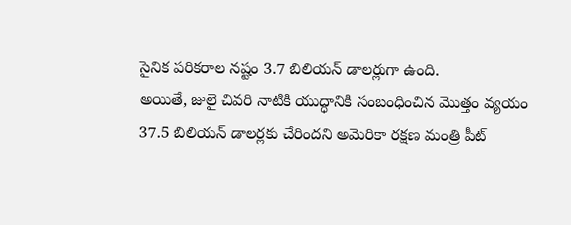సైనిక పరికరాల నష్టం 3.7 బిలియన్ డాలర్లుగా ఉంది.
అయితే, జులై చివరి నాటికి యుద్ధానికి సంబంధించిన మొత్తం వ్యయం 37.5 బిలియన్ డాలర్లకు చేరిందని అమెరికా రక్షణ మంత్రి పీట్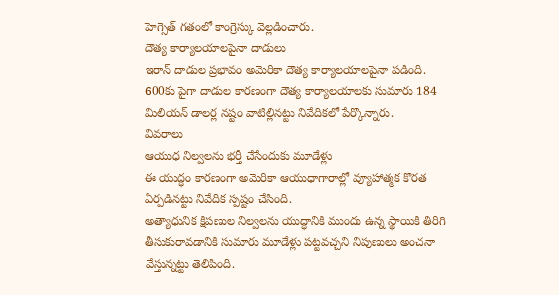హెగ్సెత్ గతంలో కాంగ్రెస్కు వెల్లడించారు.
దౌత్య కార్యాలయాలపైనా దాడులు
ఇరాన్ దాడుల ప్రభావం అమెరికా దౌత్య కార్యాలయాలపైనా పడింది. 600కు పైగా దాడుల కారణంగా దౌత్య కార్యాలయాలకు సుమారు 184 మిలియన్ డాలర్ల నష్టం వాటిల్లినట్టు నివేదికలో పేర్కొన్నారు.
వివరాలు
ఆయుధ నిల్వలను భర్తీ చేసేందుకు మూడేళ్లు
ఈ యుద్ధం కారణంగా అమెరికా ఆయుధాగారాల్లో వ్యూహాత్మక కొరత ఏర్పడినట్టు నివేదిక స్పష్టం చేసింది.
అత్యాధునిక క్షిపణుల నిల్వలను యుద్ధానికి ముందు ఉన్న స్థాయికి తిరిగి తీసుకురావడానికి సుమారు మూడేళ్లు పట్టవచ్చని నిపుణులు అంచనా వేస్తున్నట్టు తెలిపింది.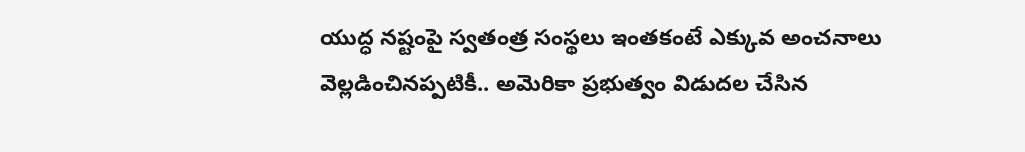యుద్ధ నష్టంపై స్వతంత్ర సంస్థలు ఇంతకంటే ఎక్కువ అంచనాలు వెల్లడించినప్పటికీ.. అమెరికా ప్రభుత్వం విడుదల చేసిన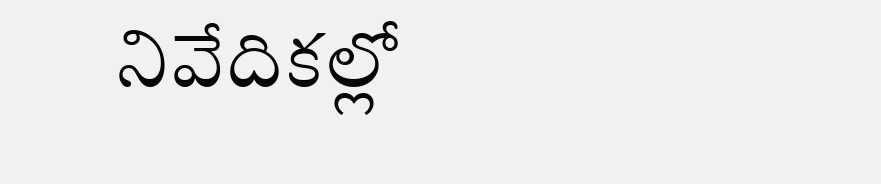నివేదికల్లో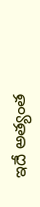ఇదే అత్యంత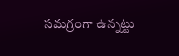సమగ్రంగా ఉన్నట్టు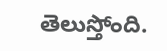తెలుస్తోంది.